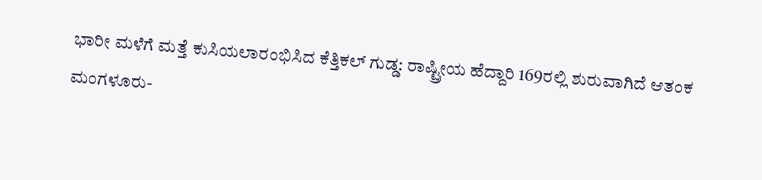ಭಾರೀ ಮಳೆಗೆ ಮತ್ತೆ ಕುಸಿಯಲಾರಂಭಿಸಿದ ಕೆತ್ತಿಕಲ್ ಗುಡ್ಡ: ರಾಷ್ಟ್ರೀಯ ಹೆದ್ದಾರಿ 169ರಲ್ಲಿ ಶುರುವಾಗಿದೆ ಆತಂಕ
ಮಂಗಳೂರು-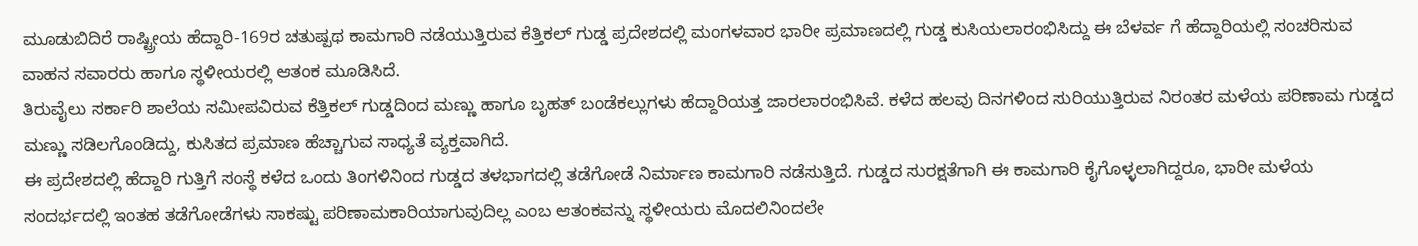ಮೂಡುಬಿದಿರೆ ರಾಷ್ಟ್ರೀಯ ಹೆದ್ದಾರಿ-169ರ ಚತುಷ್ಪಥ ಕಾಮಗಾರಿ ನಡೆಯುತ್ತಿರುವ ಕೆತ್ತಿಕಲ್ ಗುಡ್ಡ ಪ್ರದೇಶದಲ್ಲಿ ಮಂಗಳವಾರ ಭಾರೀ ಪ್ರಮಾಣದಲ್ಲಿ ಗುಡ್ಡ ಕುಸಿಯಲಾರಂಭಿಸಿದ್ದು ಈ ಬೆಳರ್ವ ಗೆ ಹೆದ್ದಾರಿಯಲ್ಲಿ ಸಂಚರಿಸುವ ವಾಹನ ಸವಾರರು ಹಾಗೂ ಸ್ಥಳೀಯರಲ್ಲಿ ಆತಂಕ ಮೂಡಿಸಿದೆ.
ತಿರುವೈಲು ಸರ್ಕಾರಿ ಶಾಲೆಯ ಸಮೀಪವಿರುವ ಕೆತ್ತಿಕಲ್ ಗುಡ್ಡದಿಂದ ಮಣ್ಣು ಹಾಗೂ ಬೃಹತ್ ಬಂಡೆಕಲ್ಲುಗಳು ಹೆದ್ದಾರಿಯತ್ತ ಜಾರಲಾರಂಭಿಸಿವೆ. ಕಳೆದ ಹಲವು ದಿನಗಳಿಂದ ಸುರಿಯುತ್ತಿರುವ ನಿರಂತರ ಮಳೆಯ ಪರಿಣಾಮ ಗುಡ್ಡದ ಮಣ್ಣು ಸಡಿಲಗೊಂಡಿದ್ದು, ಕುಸಿತದ ಪ್ರಮಾಣ ಹೆಚ್ಚಾಗುವ ಸಾಧ್ಯತೆ ವ್ಯಕ್ತವಾಗಿದೆ.
ಈ ಪ್ರದೇಶದಲ್ಲಿ ಹೆದ್ದಾರಿ ಗುತ್ತಿಗೆ ಸಂಸ್ಥೆ ಕಳೆದ ಒಂದು ತಿಂಗಳಿನಿಂದ ಗುಡ್ಡದ ತಳಭಾಗದಲ್ಲಿ ತಡೆಗೋಡೆ ನಿರ್ಮಾಣ ಕಾಮಗಾರಿ ನಡೆಸುತ್ತಿದೆ. ಗುಡ್ಡದ ಸುರಕ್ಷತೆಗಾಗಿ ಈ ಕಾಮಗಾರಿ ಕೈಗೊಳ್ಳಲಾಗಿದ್ದರೂ, ಭಾರೀ ಮಳೆಯ ಸಂದರ್ಭದಲ್ಲಿ ಇಂತಹ ತಡೆಗೋಡೆಗಳು ಸಾಕಷ್ಟು ಪರಿಣಾಮಕಾರಿಯಾಗುವುದಿಲ್ಲ ಎಂಬ ಆತಂಕವನ್ನು ಸ್ಥಳೀಯರು ಮೊದಲಿನಿಂದಲೇ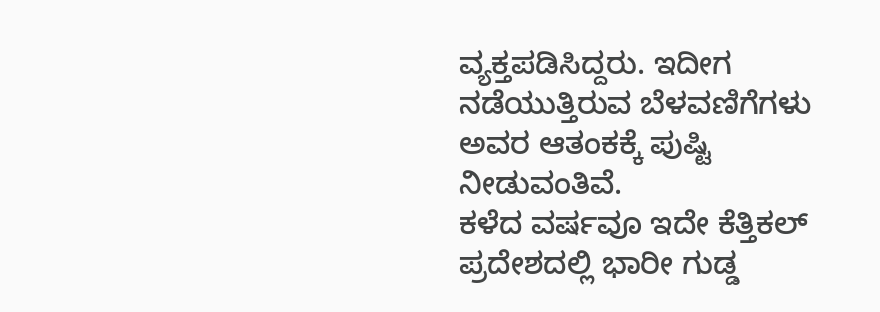ವ್ಯಕ್ತಪಡಿಸಿದ್ದರು. ಇದೀಗ ನಡೆಯುತ್ತಿರುವ ಬೆಳವಣಿಗೆಗಳು ಅವರ ಆತಂಕಕ್ಕೆ ಪುಷ್ಟಿ ನೀಡುವಂತಿವೆ.
ಕಳೆದ ವರ್ಷವೂ ಇದೇ ಕೆತ್ತಿಕಲ್ ಪ್ರದೇಶದಲ್ಲಿ ಭಾರೀ ಗುಡ್ಡ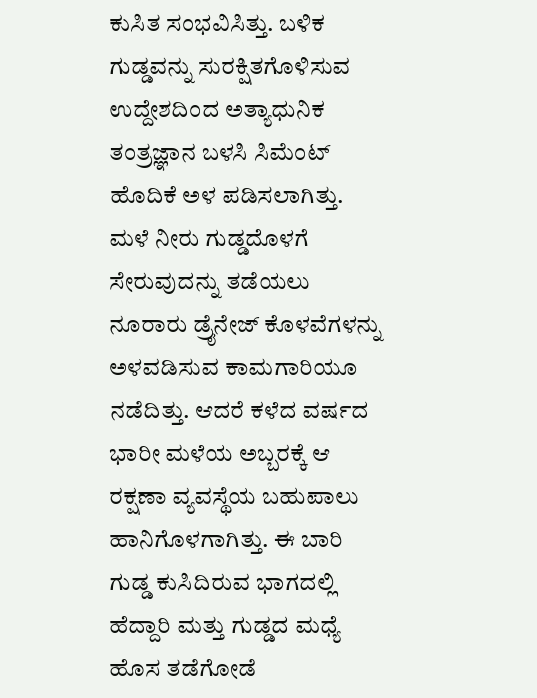ಕುಸಿತ ಸಂಭವಿಸಿತ್ತು. ಬಳಿಕ ಗುಡ್ಡವನ್ನು ಸುರಕ್ಷಿತಗೊಳಿಸುವ ಉದ್ದೇಶದಿಂದ ಅತ್ಯಾಧುನಿಕ ತಂತ್ರಜ್ಞಾನ ಬಳಸಿ ಸಿಮೆಂಟ್ ಹೊದಿಕೆ ಅಳ ಪಡಿಸಲಾಗಿತ್ತು. ಮಳೆ ನೀರು ಗುಡ್ಡದೊಳಗೆ ಸೇರುವುದನ್ನು ತಡೆಯಲು ನೂರಾರು ಡ್ರೈನೇಜ್ ಕೊಳವೆಗಳನ್ನು ಅಳವಡಿಸುವ ಕಾಮಗಾರಿಯೂ ನಡೆದಿತ್ತು. ಆದರೆ ಕಳೆದ ವರ್ಷದ ಭಾರೀ ಮಳೆಯ ಅಬ್ಬರಕ್ಕೆ ಆ ರಕ್ಷಣಾ ವ್ಯವಸ್ಥೆಯ ಬಹುಪಾಲು ಹಾನಿಗೊಳಗಾಗಿತ್ತು. ಈ ಬಾರಿ ಗುಡ್ಡ ಕುಸಿದಿರುವ ಭಾಗದಲ್ಲಿ ಹೆದ್ದಾರಿ ಮತ್ತು ಗುಡ್ಡದ ಮಧ್ಯೆ ಹೊಸ ತಡೆಗೋಡೆ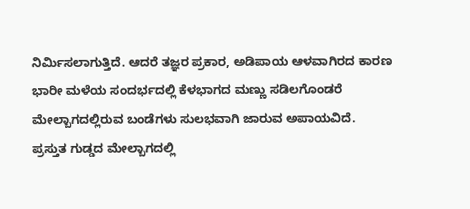ನಿರ್ಮಿಸಲಾಗುತ್ತಿದೆ. ಆದರೆ ತಜ್ಞರ ಪ್ರಕಾರ, ಅಡಿಪಾಯ ಆಳವಾಗಿರದ ಕಾರಣ ಭಾರೀ ಮಳೆಯ ಸಂದರ್ಭದಲ್ಲಿ ಕೆಳಭಾಗದ ಮಣ್ಣು ಸಡಿಲಗೊಂಡರೆ ಮೇಲ್ಬಾಗದಲ್ಲಿರುವ ಬಂಡೆಗಳು ಸುಲಭವಾಗಿ ಜಾರುವ ಅಪಾಯವಿದೆ.
ಪ್ರಸ್ತುತ ಗುಡ್ಡದ ಮೇಲ್ಬಾಗದಲ್ಲಿ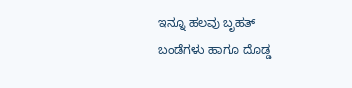ಇನ್ನೂ ಹಲವು ಬೃಹತ್ ಬಂಡೆಗಳು ಹಾಗೂ ದೊಡ್ಡ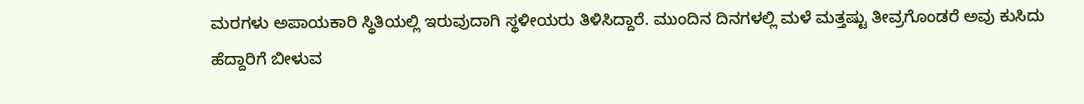ಮರಗಳು ಅಪಾಯಕಾರಿ ಸ್ಥಿತಿಯಲ್ಲಿ ಇರುವುದಾಗಿ ಸ್ಥಳೀಯರು ತಿಳಿಸಿದ್ದಾರೆ. ಮುಂದಿನ ದಿನಗಳಲ್ಲಿ ಮಳೆ ಮತ್ತಷ್ಟು ತೀವ್ರಗೊಂಡರೆ ಅವು ಕುಸಿದು ಹೆದ್ದಾರಿಗೆ ಬೀಳುವ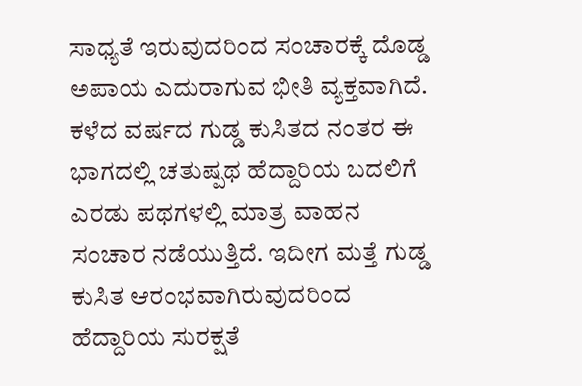ಸಾಧ್ಯತೆ ಇರುವುದರಿಂದ ಸಂಚಾರಕ್ಕೆ ದೊಡ್ಡ ಅಪಾಯ ಎದುರಾಗುವ ಭೀತಿ ವ್ಯಕ್ತವಾಗಿದೆ.
ಕಳೆದ ವರ್ಷದ ಗುಡ್ಡ ಕುಸಿತದ ನಂತರ ಈ ಭಾಗದಲ್ಲಿ ಚತುಷ್ಪಥ ಹೆದ್ದಾರಿಯ ಬದಲಿಗೆ ಎರಡು ಪಥಗಳಲ್ಲಿ ಮಾತ್ರ ವಾಹನ ಸಂಚಾರ ನಡೆಯುತ್ತಿದೆ. ಇದೀಗ ಮತ್ತೆ ಗುಡ್ಡ ಕುಸಿತ ಆರಂಭವಾಗಿರುವುದರಿಂದ ಹೆದ್ದಾರಿಯ ಸುರಕ್ಷತೆ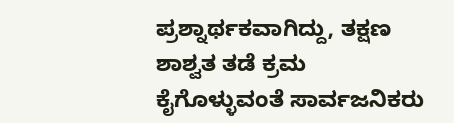ಪ್ರಶ್ನಾರ್ಥಕವಾಗಿದ್ದು, ತಕ್ಷಣ ಶಾಶ್ವತ ತಡೆ ಕ್ರಮ ಕೈಗೊಳ್ಳುವಂತೆ ಸಾರ್ವಜನಿಕರು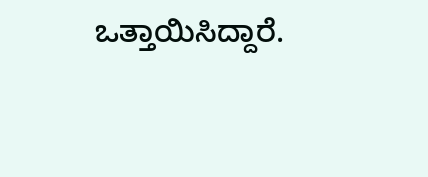ಒತ್ತಾಯಿಸಿದ್ದಾರೆ.